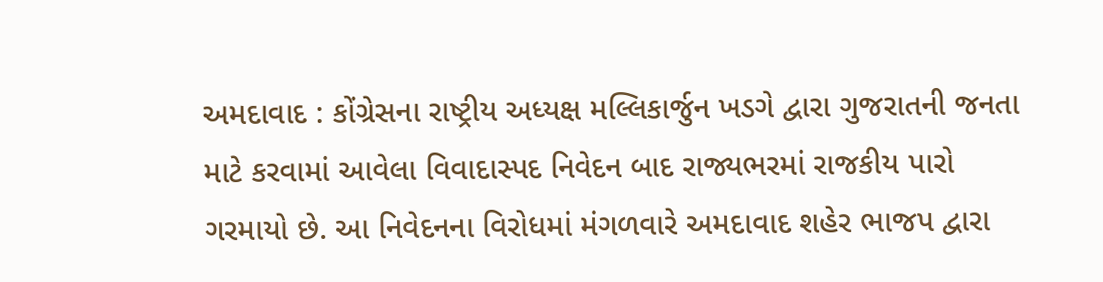અમદાવાદ : કોંગ્રેસના રાષ્ટ્રીય અધ્યક્ષ મલ્લિકાર્જુન ખડગે દ્વારા ગુજરાતની જનતા માટે કરવામાં આવેલા વિવાદાસ્પદ નિવેદન બાદ રાજ્યભરમાં રાજકીય પારો ગરમાયો છે. આ નિવેદનના વિરોધમાં મંગળવારે અમદાવાદ શહેર ભાજપ દ્વારા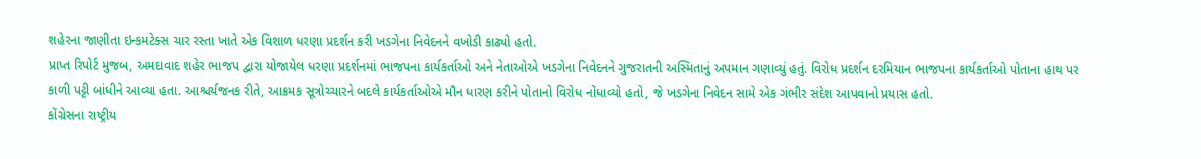શહેરના જાણીતા ઇન્કમટેક્સ ચાર રસ્તા ખાતે એક વિશાળ ધરણા પ્રદર્શન કરી ખડગેના નિવેદનને વખોડી કાઢ્યો હતો.
પ્રાપ્ત રિપોર્ટ મુજબ, અમદાવાદ શહેર ભાજપ દ્વારા યોજાયેલ ધરણા પ્રદર્શનમાં ભાજપના કાર્યકર્તાઓ અને નેતાઓએ ખડગેના નિવેદનને ગુજરાતની અસ્મિતાનું અપમાન ગણાવ્યું હતું. વિરોધ પ્રદર્શન દરમિયાન ભાજપના કાર્યકર્તાઓ પોતાના હાથ પર કાળી પટ્ટી બાંધીને આવ્યા હતા. આશ્ચર્યજનક રીતે, આક્રમક સૂત્રોચ્ચારને બદલે કાર્યકર્તાઓએ મૌન ધારણ કરીને પોતાનો વિરોધ નોંધાવ્યો હતો, જે ખડગેના નિવેદન સામે એક ગંભીર સંદેશ આપવાનો પ્રયાસ હતો.
કોંગ્રેસના રાષ્ટ્રીય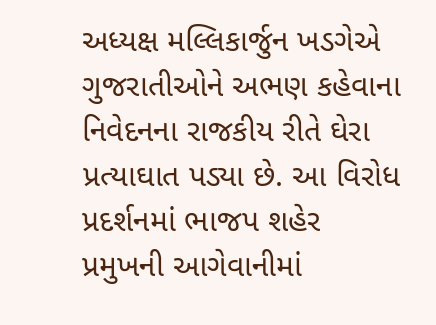અધ્યક્ષ મલ્લિકાર્જુન ખડગેએ ગુજરાતીઓને અભણ કહેવાના નિવેદનના રાજકીય રીતે ઘેરા પ્રત્યાઘાત પડ્યા છે. આ વિરોધ પ્રદર્શનમાં ભાજપ શહેર પ્રમુખની આગેવાનીમાં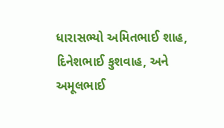ધારાસભ્યો અમિતભાઈ શાહ, દિનેશભાઈ કુશવાહ, અને અમૂલભાઈ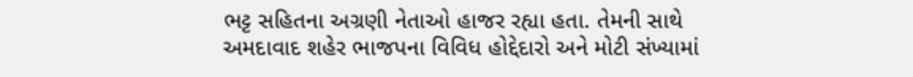ભટ્ટ સહિતના અગ્રણી નેતાઓ હાજર રહ્યા હતા. તેમની સાથે અમદાવાદ શહેર ભાજપના વિવિધ હોદ્દેદારો અને મોટી સંખ્યામાં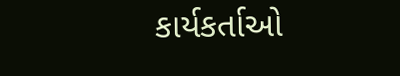કાર્યકર્તાઓ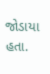જોડાયા હતા.